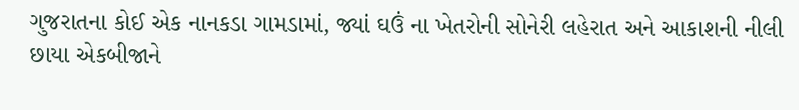ગુજરાતના કોઈ એક નાનકડા ગામડામાં, જ્યાં ઘઉં ના ખેતરોની સોનેરી લહેરાત અને આકાશની નીલી છાયા એકબીજાને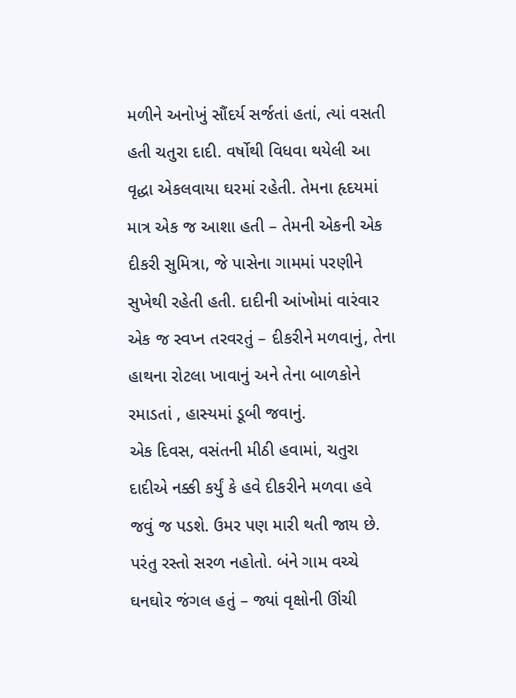મળીને અનોખું સૌંદર્ય સર્જતાં હતાં, ત્યાં વસતી હતી ચતુરા દાદી. વર્ષોથી વિધવા થયેલી આ વૃદ્ધા એકલવાયા ઘરમાં રહેતી. તેમના હૃદયમાં માત્ર એક જ આશા હતી – તેમની એકની એક દીકરી સુમિત્રા, જે પાસેના ગામમાં પરણીને સુખેથી રહેતી હતી. દાદીની આંખોમાં વારંવાર એક જ સ્વપ્ન તરવરતું – દીકરીને મળવાનું, તેના હાથના રોટલા ખાવાનું અને તેના બાળકોને રમાડતાં , હાસ્યમાં ડૂબી જવાનું.
એક દિવસ, વસંતની મીઠી હવામાં, ચતુરા દાદીએ નક્કી કર્યું કે હવે દીકરીને મળવા હવે જવું જ પડશે. ઉમર પણ મારી થતી જાય છે. પરંતુ રસ્તો સરળ નહોતો. બંને ગામ વચ્ચે ઘનઘોર જંગલ હતું – જ્યાં વૃક્ષોની ઊંચી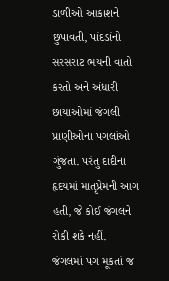ડાળીઓ આકાશને છુપાવતી, પાંદડાંનો સરસરાટ ભયની વાતો કરતો અને અંધારી છાયાઓમાં જંગલી પ્રાણીઓના પગલાંઓ ગુંજતા. પરંતુ દાદીના હૃદયમાં માતૃપ્રેમની આગ હતી, જે કોઈ જંગલને રોકી શકે નહીં.
જંગલમાં પગ મૂકતાં જ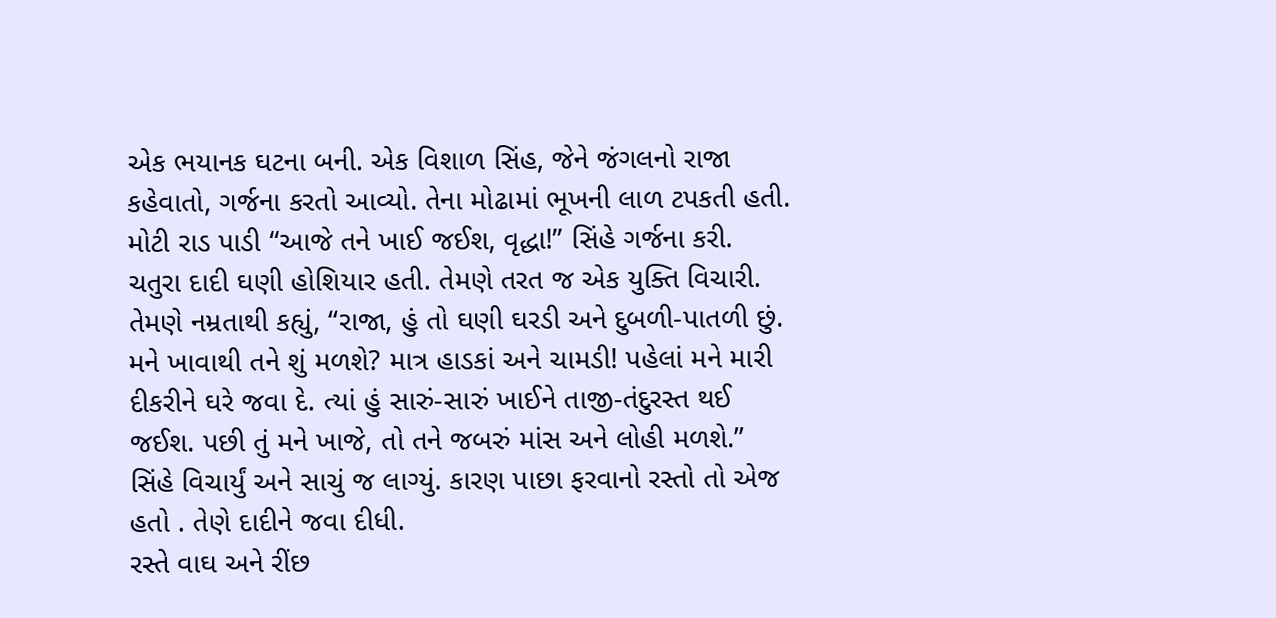એક ભયાનક ઘટના બની. એક વિશાળ સિંહ, જેને જંગલનો રાજા કહેવાતો, ગર્જના કરતો આવ્યો. તેના મોઢામાં ભૂખની લાળ ટપકતી હતી. મોટી રાડ પાડી “આજે તને ખાઈ જઈશ, વૃદ્ધા!” સિંહે ગર્જના કરી.
ચતુરા દાદી ઘણી હોશિયાર હતી. તેમણે તરત જ એક યુક્તિ વિચારી. તેમણે નમ્રતાથી કહ્યું, “રાજા, હું તો ઘણી ઘરડી અને દુબળી-પાતળી છું. મને ખાવાથી તને શું મળશે? માત્ર હાડકાં અને ચામડી! પહેલાં મને મારી દીકરીને ઘરે જવા દે. ત્યાં હું સારું-સારું ખાઈને તાજી-તંદુરસ્ત થઈ જઈશ. પછી તું મને ખાજે, તો તને જબરું માંસ અને લોહી મળશે.”
સિંહે વિચાર્યું અને સાચું જ લાગ્યું. કારણ પાછા ફરવાનો રસ્તો તો એજ હતો . તેણે દાદીને જવા દીધી.
રસ્તે વાઘ અને રીંછ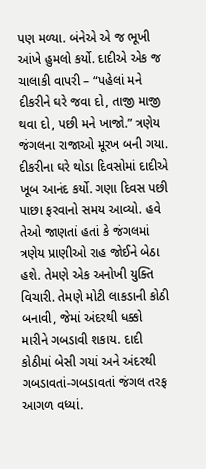પણ મળ્યા. બંનેએ એ જ ભૂખી આંખે હુમલો કર્યો. દાદીએ એક જ ચાલાકી વાપરી – “પહેલાં મને દીકરીને ઘરે જવા દો, તાજી માજી થવા દો, પછી મને ખાજો.” ત્રણેય જંગલના રાજાઓ મૂરખ બની ગયા.
દીકરીના ઘરે થોડા દિવસોમાં દાદીએ ખૂબ આનંદ કર્યો. ગણા દિવસ પછી પાછા ફરવાનો સમય આવ્યો. હવે તેઓ જાણતાં હતાં કે જંગલમાં ત્રણેય પ્રાણીઓ રાહ જોઈને બેઠા હશે. તેમણે એક અનોખી યુક્તિ વિચારી. તેમણે મોટી લાકડાની કોઠી બનાવી, જેમાં અંદરથી ધક્કો મારીને ગબડાવી શકાય. દાદી કોઠીમાં બેસી ગયાં અને અંદરથી ગબડાવતાં-ગબડાવતાં જંગલ તરફ આગળ વધ્યાં.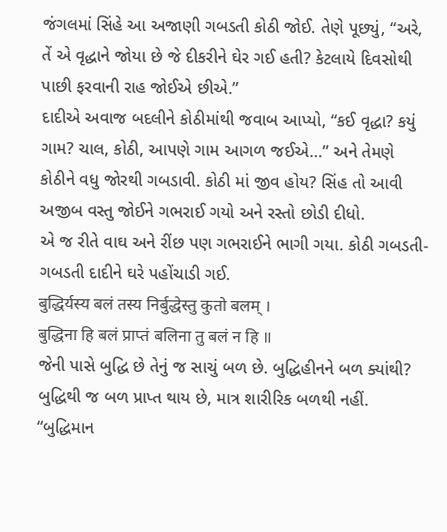જંગલમાં સિંહે આ અજાણી ગબડતી કોઠી જોઈ. તેણે પૂછ્યું, “અરે, તેં એ વૃદ્ધાને જોયા છે જે દીકરીને ઘેર ગઈ હતી? કેટલાયે દિવસોથી પાછી ફરવાની રાહ જોઈએ છીએ.”
દાદીએ અવાજ બદલીને કોઠીમાંથી જવાબ આપ્યો, “કઈ વૃદ્ધા? કયું ગામ? ચાલ, કોઠી, આપણે ગામ આગળ જઈએ…” અને તેમણે કોઠીને વધુ જોરથી ગબડાવી. કોઠી માં જીવ હોય? સિંહ તો આવી અજીબ વસ્તુ જોઈને ગભરાઈ ગયો અને રસ્તો છોડી દીધો.
એ જ રીતે વાઘ અને રીંછ પણ ગભરાઈને ભાગી ગયા. કોઠી ગબડતી-ગબડતી દાદીને ઘરે પહોંચાડી ગઈ.
बुद्धिर्यस्य बलं तस्य निर्बुद्धेस्तु कुतो बलम् ।
बुद्धिना हि बलं प्राप्तं बलिना तु बलं न हि ॥
જેની પાસે બુદ્ધિ છે તેનું જ સાચું બળ છે. બુદ્ધિહીનને બળ ક્યાંથી? બુદ્ધિથી જ બળ પ્રાપ્ત થાય છે, માત્ર શારીરિક બળથી નહીં.
“બુદ્ધિમાન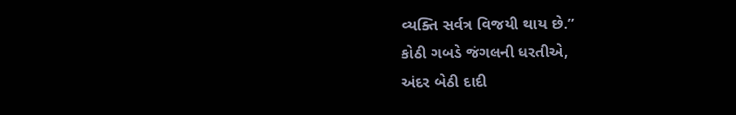વ્યક્તિ સર્વત્ર વિજયી થાય છે.”
કોઠી ગબડે જંગલની ધરતીએ,
અંદર બેઠી દાદી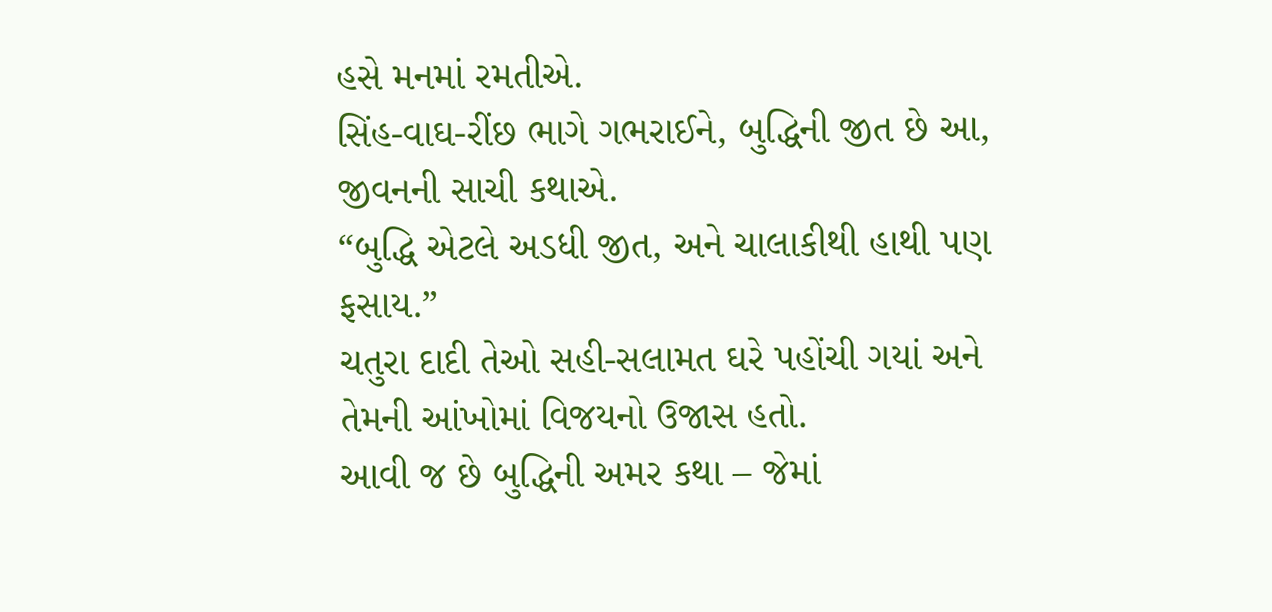હસે મનમાં રમતીએ.
સિંહ-વાઘ-રીંછ ભાગે ગભરાઈને, બુદ્ધિની જીત છે આ,
જીવનની સાચી કથાએ.
“બુદ્ધિ એટલે અડધી જીત, અને ચાલાકીથી હાથી પણ ફસાય.”
ચતુરા દાદી તેઓ સહી-સલામત ઘરે પહોંચી ગયાં અને તેમની આંખોમાં વિજયનો ઉજાસ હતો.
આવી જ છે બુદ્ધિની અમર કથા – જેમાં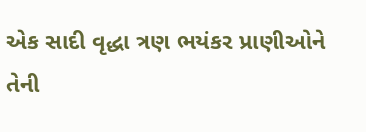એક સાદી વૃદ્ધા ત્રણ ભયંકર પ્રાણીઓને તેની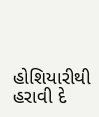હોશિયારીથી હરાવી દે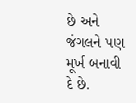છે અને જંગલને પણ મૂર્ખ બનાવી દે છે.